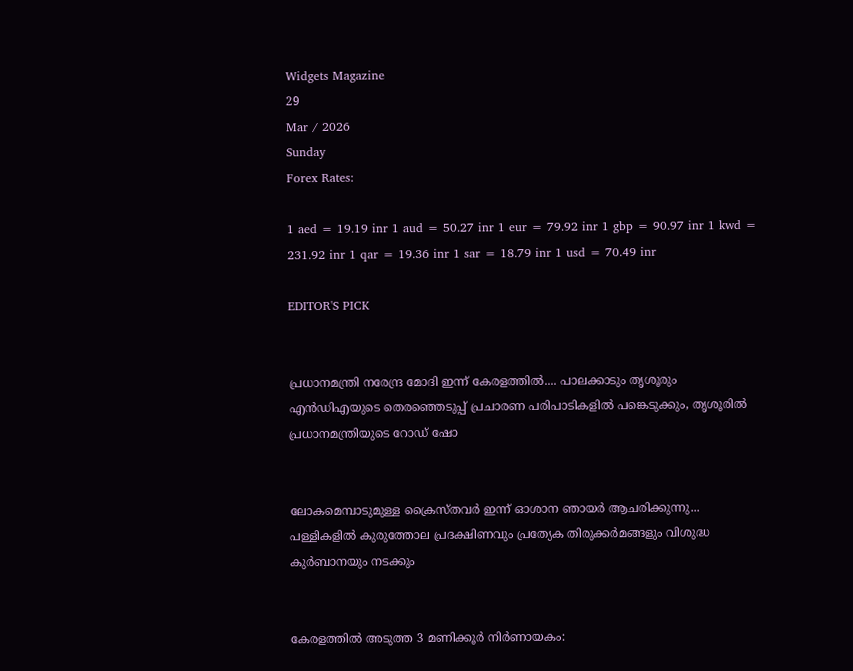Widgets Magazine
29
Mar / 2026
Sunday
Forex Rates:

1 aed = 19.19 inr 1 aud = 50.27 inr 1 eur = 79.92 inr 1 gbp = 90.97 inr 1 kwd = 231.92 inr 1 qar = 19.36 inr 1 sar = 18.79 inr 1 usd = 70.49 inr

EDITOR'S PICK


പ്രധാനമന്ത്രി നരേന്ദ്ര മോദി ഇന്ന് കേരളത്തിൽ.... പാലക്കാടും തൃശൂരും എൻഡിഎയുടെ തെരഞ്ഞെടുപ്പ് പ്രചാരണ പരിപാടികളിൽ പങ്കെടുക്കും, തൃശൂരിൽ പ്രധാനമന്ത്രിയുടെ റോഡ് ഷോ


ലോകമെമ്പാടുമുള്ള ക്രൈസ്തവർ ഇന്ന് ഓശാന ഞായർ ആചരിക്കുന്നു... പള്ളികളിൽ കുരുത്തോല പ്രദക്ഷിണവും പ്രത്യേക തിരുക്കർമങ്ങളും വിശുദ്ധ കുർബാനയും നടക്കും


കേരളത്തിൽ അടുത്ത 3 മണിക്കൂർ നിർണായകം: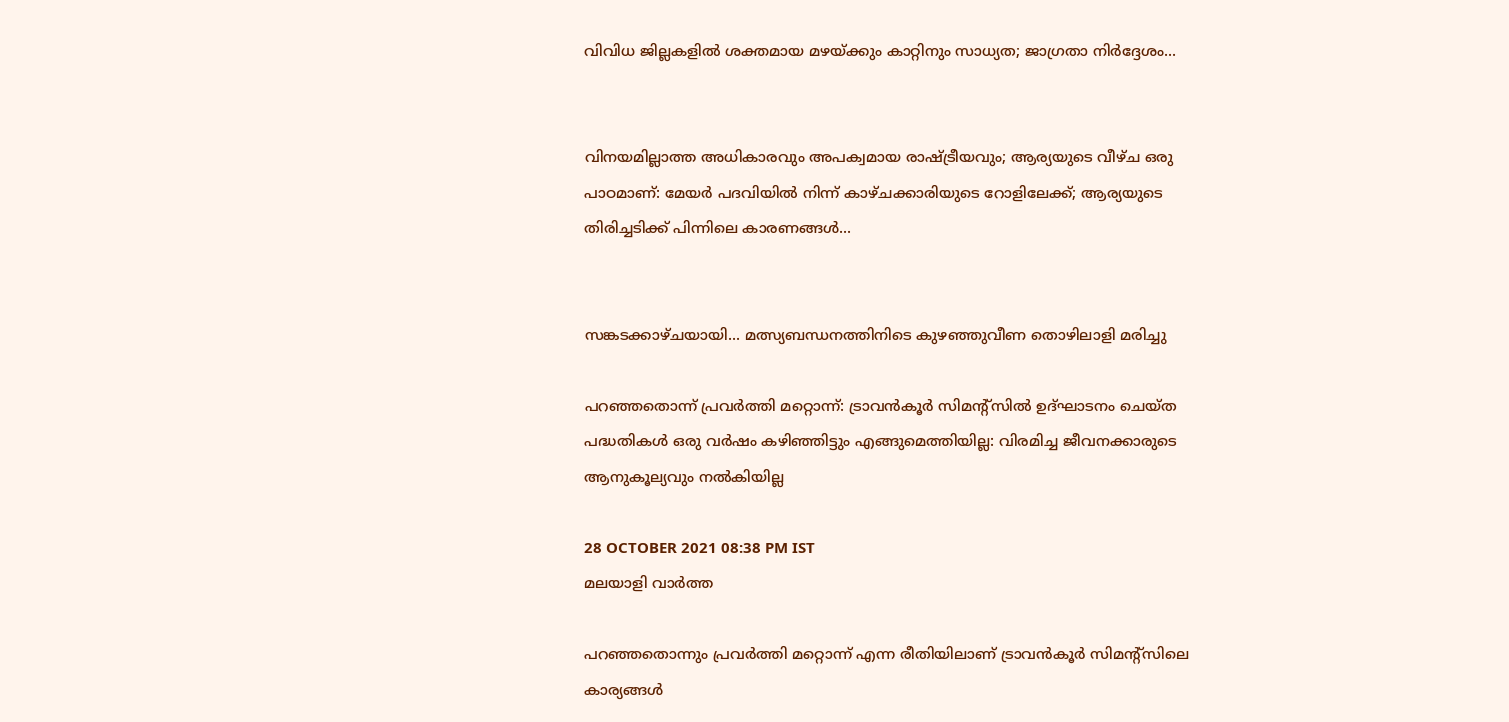വിവിധ ജില്ലകളിൽ ശക്തമായ മഴയ്ക്കും കാറ്റിനും സാധ്യത; ജാഗ്രതാ നിർദ്ദേശം...


വിനയമില്ലാത്ത അധികാരവും അപക്വമായ രാഷ്ട്രീയവും; ആര്യയുടെ വീഴ്ച ഒരു പാഠമാണ്: മേയർ പദവിയിൽ നിന്ന് കാഴ്ചക്കാരിയുടെ റോളിലേക്ക്; ആര്യയുടെ തിരിച്ചടിക്ക് പിന്നിലെ കാരണങ്ങൾ...


സങ്കടക്കാഴ്ചയായി... മത്സ്യബന്ധനത്തിനിടെ കുഴഞ്ഞുവീണ തൊഴിലാളി മരിച്ചു

പറഞ്ഞതൊന്ന് പ്രവർത്തി മറ്റൊന്ന്: ട്രാവൻകൂർ സിമന്റ്‌സിൽ ഉദ്ഘാടനം ചെയ്ത പദ്ധതികൾ ഒരു വർഷം കഴിഞ്ഞിട്ടും എങ്ങുമെത്തിയില്ല: വിരമിച്ച ജീവനക്കാരുടെ ആനുകൂല്യവും നൽകിയില്ല

28 OCTOBER 2021 08:38 PM IST
മലയാളി വാര്‍ത്ത

പറഞ്ഞതൊന്നും പ്രവർത്തി മറ്റൊന്ന് എന്ന രീതിയിലാണ് ട്രാവൻകൂർ സിമന്റ്‌സിലെ കാര്യങ്ങൾ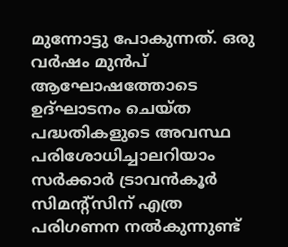മുന്നോട്ടു പോകുന്നത്. ഒരു വർഷം മുൻപ് ആഘോഷത്തോടെ ഉദ്ഘാടനം ചെയ്ത പദ്ധതികളുടെ അവസ്ഥ പരിശോധിച്ചാലറിയാം സർക്കാർ ട്രാവൻകൂർ സിമന്റ്‌സിന് എത്ര പരിഗണന നൽകുന്നുണ്ട്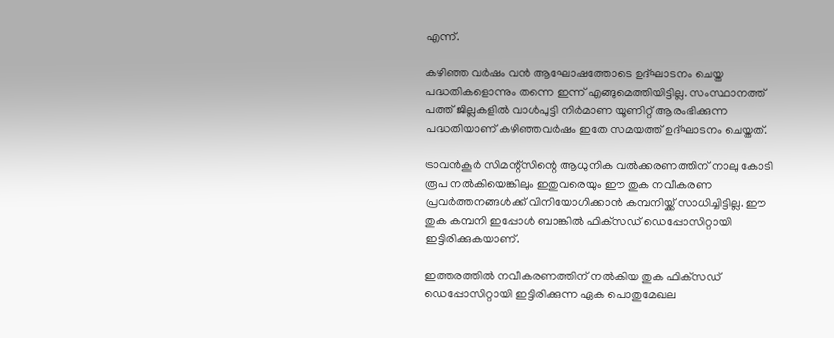എന്ന്.

കഴിഞ്ഞ വർഷം വൻ ആഘോഷത്തോടെ ഉദ്ഘാടനം ചെയ്ത പദ്ധതികളൊന്നും തന്നെ ഇന്ന് എങ്ങുമെത്തിയിട്ടില്ല. സംസ്ഥാനത്ത് പത്ത് ജില്ലകളിൽ വാൾപുട്ടി നിർമാണ യൂണിറ്റ് ആരംഭിക്കുന്ന പദ്ധതിയാണ് കഴിഞ്ഞവർഷം ഇതേ സമയത്ത് ഉദ്ഘാടനം ചെയ്തത്.

ട്രാവൻകൂർ സിമന്റ്‌സിന്റെ ആധുനിക വൽക്കരണത്തിന് നാലു കോടി രൂപ നൽകിയെങ്കിലും ഇതുവരെയും ഈ തുക നവീകരണ പ്രവർത്തനങ്ങൾക്ക് വിനിയോഗിക്കാൻ കമ്പനിയ്ക്ക് സാധിച്ചിട്ടില്ല. ഈ തുക കമ്പനി ഇപ്പോൾ ബാങ്കിൽ ഫിക്‌സഡ് ഡെപ്പോസിറ്റായി ഇട്ടിരിക്കുകയാണ്.

ഇത്തരത്തിൽ നവീകരണത്തിന് നൽകിയ തുക ഫിക്‌സഡ് ഡെപ്പോസിറ്റായി ഇട്ടിരിക്കുന്ന ഏക പൊതുമേഖല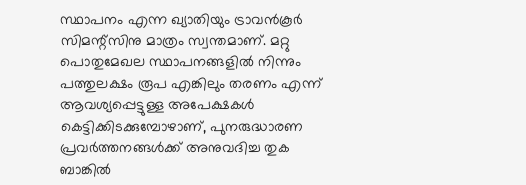സ്ഥാപനം എന്ന ഖ്യാതിയും ട്രാവൻകൂർ സിമന്റ്‌സിനു മാത്രം സ്വന്തമാണ്. മറ്റു പൊതുമേഖല സ്ഥാപനങ്ങളിൽ നിന്നും പത്തുലക്ഷം രൂപ എങ്കിലും തരണം എന്ന് ആവശ്യപ്പെട്ടുള്ള അപേക്ഷകൾ കെട്ടിക്കിടക്കുമ്പോഴാണ്, പുനരുദ്ധാരണ പ്രവർത്തനങ്ങൾക്ക് അനുവദിച്ച തുക ബാങ്കിൽ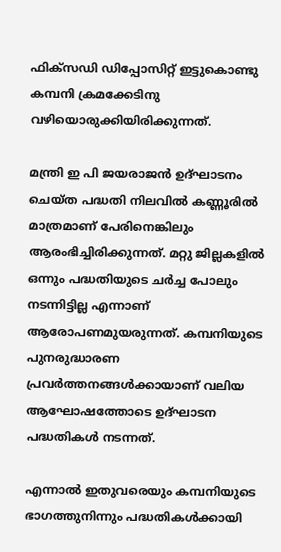ഫിക്‌സഡി ഡിപ്പോസിറ്റ് ഇട്ടുകൊണ്ടു കമ്പനി ക്രമക്കേടിനു വഴിയൊരുക്കിയിരിക്കുന്നത്.

മന്ത്രി ഇ പി ജയരാജൻ ഉദ്ഘാടനം ചെയ്ത പദ്ധതി നിലവിൽ കണ്ണൂരിൽ മാത്രമാണ് പേരിനെങ്കിലും ആരംഭിച്ചിരിക്കുന്നത്. മറ്റു ജില്ലകളിൽ ഒന്നും പദ്ധതിയുടെ ചർച്ച പോലും നടന്നിട്ടില്ല എന്നാണ് ആരോപണമുയരുന്നത്. കമ്പനിയുടെ പുനരുദ്ധാരണ പ്രവർത്തനങ്ങൾക്കായാണ് വലിയ ആഘോഷത്തോടെ ഉദ്ഘാടന പദ്ധതികൾ നടന്നത്.

എന്നാൽ ഇതുവരെയും കമ്പനിയുടെ ഭാഗത്തുനിന്നും പദ്ധതികൾക്കായി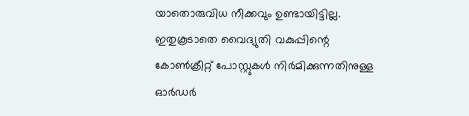യാതൊരുവിധ നീക്കവും ഉണ്ടായിട്ടില്ല. ഇതുകൂടാതെ വൈദ്യുതി വകുപ്പിന്റെ കോൺക്രീറ്റ് പോസ്റ്റുകൾ നിർമിക്കുന്നതിനുള്ള ഓർഡർ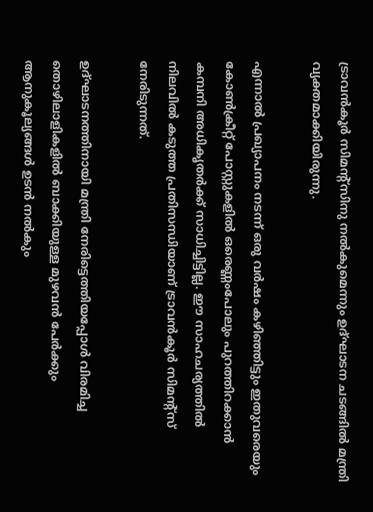ട്രാവൻകൂർ സിമന്റ്‌സിനു നൽകുമെന്നും ഉദ്ഘാടന ചടങ്ങിൽ മന്ത്രി വ്യക്തമാക്കിയിരുന്നു.

എന്നാൽ പ്രഖ്യാപനം നടന്ന് ഒരു വർഷം കഴിഞ്ഞിട്ടും ഇതുവരെയും കോൺക്രീറ്റ് പോസ്റ്റുകളിൽ ഒരെണ്ണംപോലും പുറത്തിറക്കാൻ കമ്പനി അധികൃതർക്ക് സാധിച്ചിട്ടില്ല. ഈ സാഹചര്യത്തിൽ നിലവിൽ കടുത്ത പ്രതിസന്ധിയാണ് ട്രാവൻകൂർ സിമന്റ്‌സ് നേരിടുന്നത്.

ഉദ്ഘാടനത്തിനായി മന്ത്രി നേരിട്ടെത്തിയപ്പോൾ വിരമിച്ച തൊഴിലാളികളിൽ ബാക്കിയുള്ള മുഴവൻ പേർക്കും ആനുകൂല്യങ്ങൾ ഉടൻ നൽകും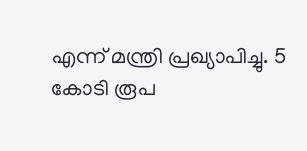എന്ന് മന്ത്രി പ്രഖ്യാപിച്ചു. 5 കോടി രൂപ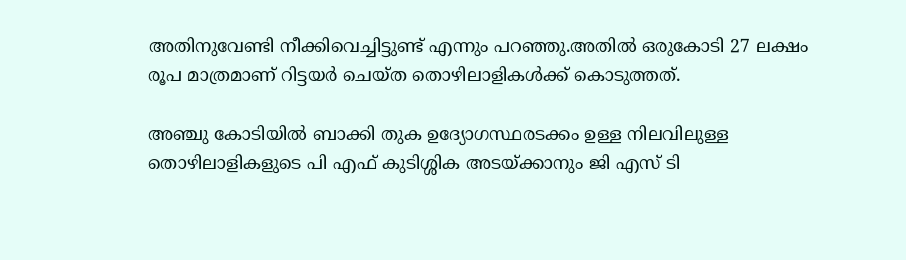അതിനുവേണ്ടി നീക്കിവെച്ചിട്ടുണ്ട് എന്നും പറഞ്ഞു.അതിൽ ഒരുകോടി 27 ലക്ഷം രൂപ മാത്രമാണ് റിട്ടയർ ചെയ്ത തൊഴിലാളികൾക്ക് കൊടുത്തത്.

അഞ്ചു കോടിയിൽ ബാക്കി തുക ഉദ്യോഗസ്ഥരടക്കം ഉള്ള നിലവിലുള്ള തൊഴിലാളികളുടെ പി എഫ് കുടിശ്ശിക അടയ്ക്കാനും ജി എസ് ടി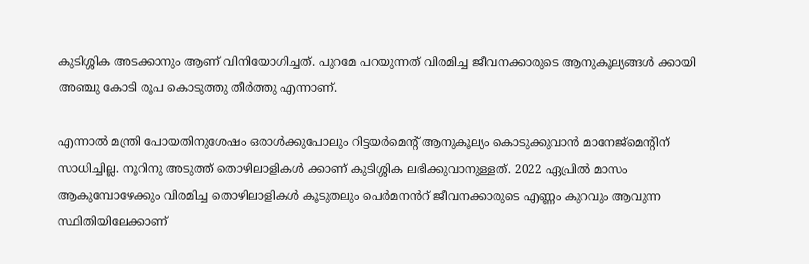കുടിശ്ശിക അടക്കാനും ആണ് വിനിയോഗിച്ചത്. പുറമേ പറയുന്നത് വിരമിച്ച ജീവനക്കാരുടെ ആനുകൂല്യങ്ങൾ ക്കായി അഞ്ചു കോടി രൂപ കൊടുത്തു തീർത്തു എന്നാണ്.

എന്നാൽ മന്ത്രി പോയതിനുശേഷം ഒരാൾക്കുപോലും റിട്ടയർമെന്റ് ആനുകൂല്യം കൊടുക്കുവാൻ മാനേജ്‌മെന്റിന് സാധിച്ചില്ല. നൂറിനു അടുത്ത് തൊഴിലാളികൾ ക്കാണ് കുടിശ്ശിക ലഭിക്കുവാനുള്ളത്. 2022 ഏപ്രിൽ മാസം ആകുമ്പോഴേക്കും വിരമിച്ച തൊഴിലാളികൾ കൂടുതലും പെർമനൻറ് ജീവനക്കാരുടെ എണ്ണം കുറവും ആവുന്ന സ്ഥിതിയിലേക്കാണ്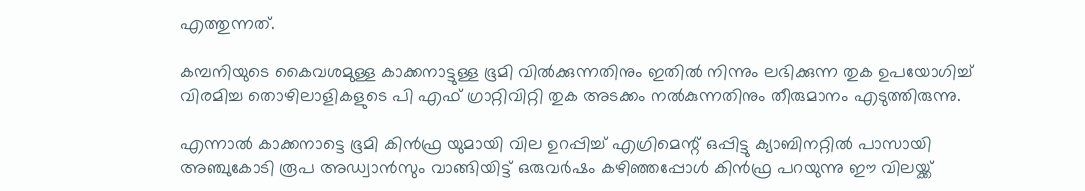എത്തുന്നത്.

കമ്പനിയുടെ കൈവശമുള്ള കാക്കനാട്ടുള്ള ഭൂമി വിൽക്കുന്നതിനും ഇതിൽ നിന്നും ലഭിക്കുന്ന തുക ഉപയോഗിച്ച് വിരമിച്ച തൊഴിലാളികളുടെ പി എഫ് ഗ്രാറ്റിവിറ്റി തുക അടക്കം നൽകുന്നതിനും തീരുമാനം എടുത്തിരുന്നു.

എന്നാൽ കാക്കനാട്ടെ ഭൂമി കിൻഫ്ര യുമായി വില ഉറപ്പിച്ച് എഗ്രിമെന്റ് ഒപ്പിട്ടു ക്യാബിനറ്റിൽ പാസായി അഞ്ചുകോടി രൂപ അഡ്വാൻസും വാങ്ങിയിട്ട് ഒരുവർഷം കഴിഞ്ഞപ്പോൾ കിൻഫ്ര പറയുന്നു ഈ വിലയ്ക്ക്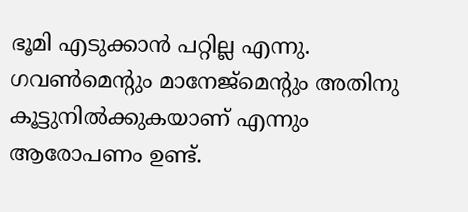ഭൂമി എടുക്കാൻ പറ്റില്ല എന്നു. ഗവൺമെന്റും മാനേജ്‌മെന്റും അതിനു കൂട്ടുനിൽക്കുകയാണ് എന്നും ആരോപണം ഉണ്ട്.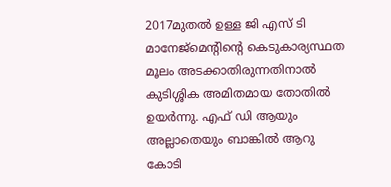2017മുതൽ ഉള്ള ജി എസ് ടി മാനേജ്‌മെന്റിന്റെ കെടുകാര്യസ്ഥത മൂലം അടക്കാതിരുന്നതിനാൽ കുടിശ്ശിക അമിതമായ തോതിൽ ഉയർന്നു. എഫ് ഡി ആയും അല്ലാതെയും ബാങ്കിൽ ആറു കോടി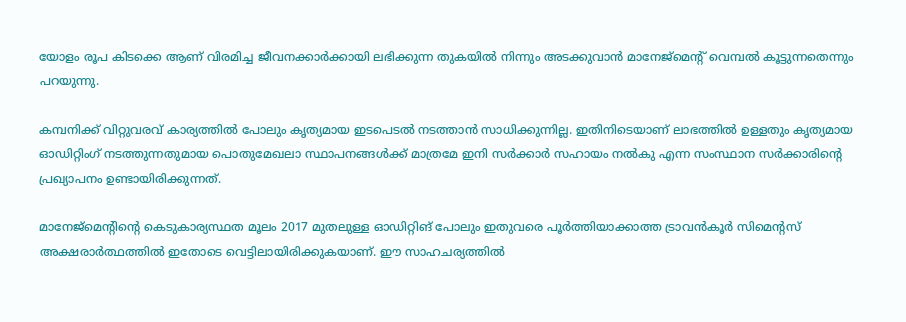യോളം രൂപ കിടക്കെ ആണ് വിരമിച്ച ജീവനക്കാർക്കായി ലഭിക്കുന്ന തുകയിൽ നിന്നും അടക്കുവാൻ മാനേജ്‌മെന്റ് വെമ്പൽ കൂട്ടുന്നതെന്നും പറയുന്നു.

കമ്പനിക്ക് വിറ്റുവരവ് കാര്യത്തിൽ പോലും കൃത്യമായ ഇടപെടൽ നടത്താൻ സാധിക്കുന്നില്ല. ഇതിനിടെയാണ് ലാഭത്തിൽ ഉള്ളതും കൃത്യമായ ഓഡിറ്റിംഗ് നടത്തുന്നതുമായ പൊതുമേഖലാ സ്ഥാപനങ്ങൾക്ക് മാത്രമേ ഇനി സർക്കാർ സഹായം നൽകു എന്ന സംസ്ഥാന സർക്കാരിന്റെ പ്രഖ്യാപനം ഉണ്ടായിരിക്കുന്നത്.

മാനേജ്‌മെന്റിന്റെ കെടുകാര്യസ്ഥത മൂലം 2017 മുതലുള്ള ഓഡിറ്റിങ് പോലും ഇതുവരെ പൂർത്തിയാക്കാത്ത ട്രാവൻകൂർ സിമെന്റസ് അക്ഷരാർത്ഥത്തിൽ ഇതോടെ വെട്ടിലായിരിക്കുകയാണ്. ഈ സാഹചര്യത്തിൽ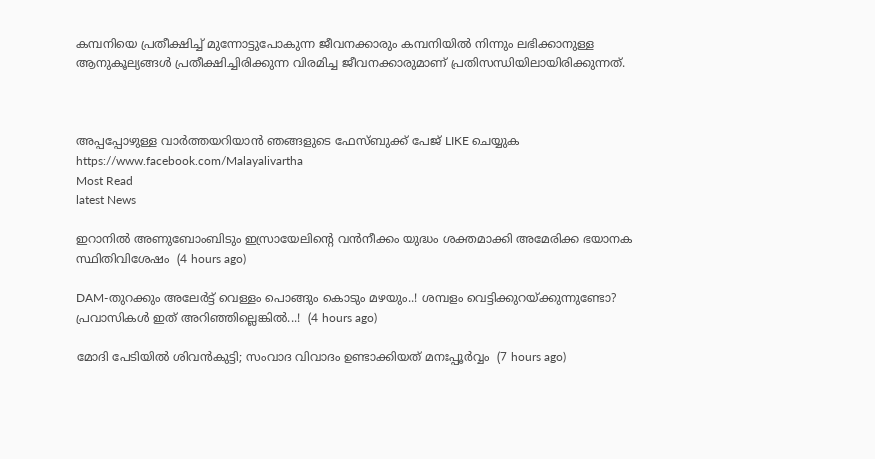കമ്പനിയെ പ്രതീക്ഷിച്ച് മുന്നോട്ടുപോകുന്ന ജീവനക്കാരും കമ്പനിയിൽ നിന്നും ലഭിക്കാനുള്ള ആനുകൂല്യങ്ങൾ പ്രതീക്ഷിച്ചിരിക്കുന്ന വിരമിച്ച ജീവനക്കാരുമാണ് പ്രതിസന്ധിയിലായിരിക്കുന്നത്.



അപ്പപ്പോഴുള്ള വാര്‍ത്തയറിയാന്‍ ഞങ്ങളുടെ ഫേസ്‌ബുക്ക്‌ പേജ് LIKE ചെയ്യുക
https://www.facebook.com/Malayalivartha
Most Read
latest News

ഇറാനില്‍ അണുബോംബിടും ഇസ്രായേലിന്റെ വന്‍നീക്കം യുദ്ധം ശക്തമാക്കി അമേരിക്ക ഭയാനക സ്ഥിതിവിശേഷം  (4 hours ago)

DAM-തുറക്കും അലേർട്ട് വെള്ളം പൊങ്ങും കൊടും മഴയും..! ശമ്പളം വെട്ടിക്കുറയ്ക്കുന്നുണ്ടോ? പ്രവാസികൾ ഇത് അറിഞ്ഞില്ലെങ്കിൽ...!  (4 hours ago)

മോദി പേടിയിൽ ശിവൻകുട്ടി; സംവാദ വിവാദം ഉണ്ടാക്കിയത് മനഃപ്പൂർവ്വം  (7 hours ago)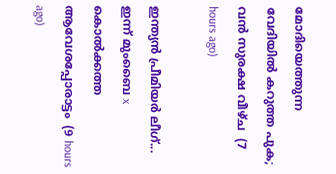മോദിയെത്തുന്ന വേദിയിൽ കറുത്ത പുക; വൻ സുരക്ഷ വീഴ്ച  (7 hours ago)

ഇന്ത്യൻ പ്രീമിയർ ലീഗ്... ഇന്ന് മുംബൈ x
കൊൽക്കത്ത ആവേശപ്പോരാട്ടം  (9 hours ago)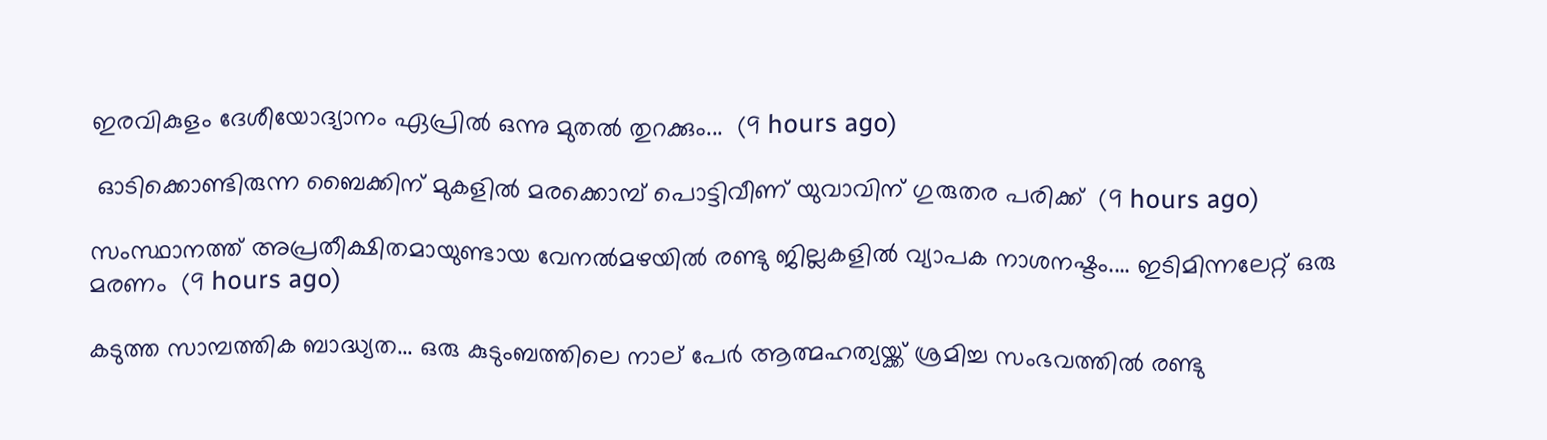ഇരവികുളം ദേശീയോദ്യാനം ഏപ്രിൽ ഒന്നു മുതൽ തുറക്കും...  (9 hours ago)

 ഓടിക്കൊണ്ടിരുന്ന ബൈക്കിന് മുകളില്‍ മരക്കൊമ്പ് പൊട്ടിവീണ് യുവാവിന് ഗുരുതര പരിക്ക്  (9 hours ago)

സംസ്ഥാനത്ത് അപ്രതീക്ഷിതമായുണ്ടായ വേനൽമഴയിൽ രണ്ടു ജില്ലകളിൽ വ്യാപക നാശനഷ്ടം.... ഇടിമിന്നലേറ്റ് ഒരു മരണം  (9 hours ago)

കടുത്ത സാമ്പത്തിക ബാദ്ധ്യത... ഒരു കുടുംബത്തിലെ നാല് പേർ ആത്മഹത്യയ്ക്ക് ശ്രമിച്ച സംഭവത്തിൽ രണ്ടു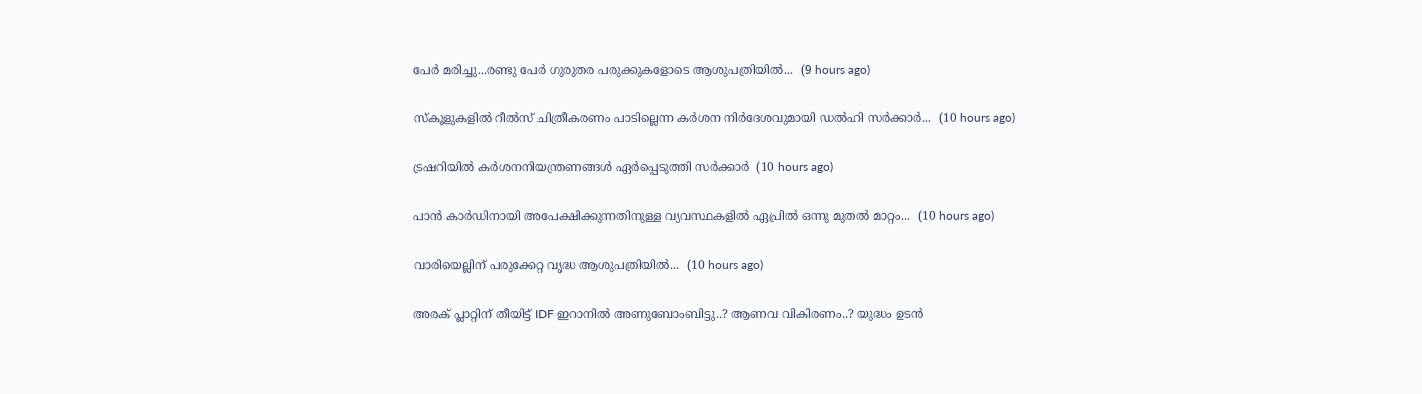പേർ മരിച്ചു...രണ്ടു പേർ ഗുരുതര പരുക്കുകളോടെ ആശുപത്രിയിൽ...  (9 hours ago)

സ്‌കൂളുകളിൽ റീൽസ് ചിത്രീകരണം പാടില്ലെന്ന കർശന നിർദേശവുമായി ഡൽഹി സർക്കാർ...  (10 hours ago)

ട്രഷറിയിൽ കർശനനിയന്ത്രണങ്ങൾ ഏർപ്പെടുത്തി സർക്കാർ  (10 hours ago)

പാൻ കാർഡിനായി അപേക്ഷിക്കുന്നതിനുള്ള വ്യവസ്ഥകളിൽ ഏപ്രിൽ ഒന്നു മുതൽ മാറ്റം...  (10 hours ago)

വാരിയെല്ലിന് പരുക്കേറ്റ വൃദ്ധ ആശുപത്രിയിൽ...  (10 hours ago)

അരക് പ്ലാറ്റിന് തീയിട്ട് IDF ഇറാനിൽ അണുബോംബിട്ടു..? ആണവ വികിരണം..? യുദ്ധം ഉടൻ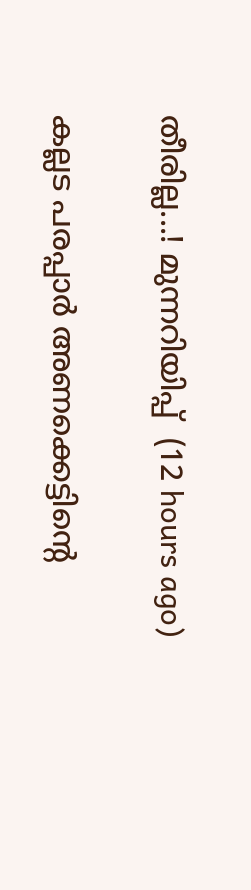തീരില്ല...! മുന്നറിയിപ്പ്  (12 hours ago)

കല്ലട പരപ്പാർ അണക്കെട്ടിന്റെ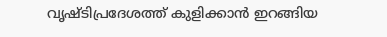വൃഷ്ടിപ്രദേശത്ത് കുളിക്കാൻ ഇറങ്ങിയ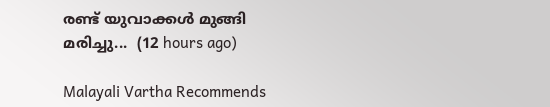രണ്ട് യുവാക്കൾ മുങ്ങി മരിച്ചു...  (12 hours ago)

Malayali Vartha Recommends